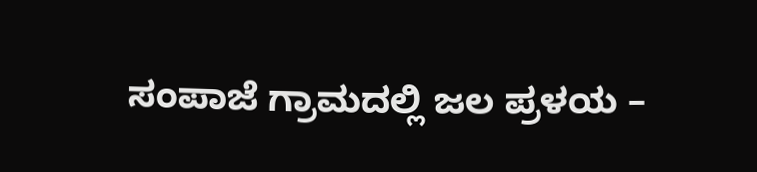ಸಂಪಾಜೆ ಗ್ರಾಮದಲ್ಲಿ ಜಲ ಪ್ರಳಯ –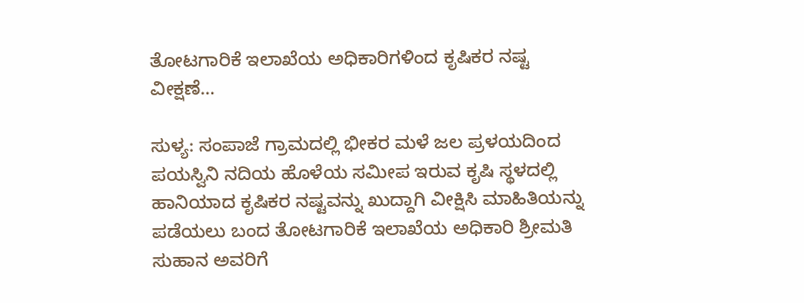ತೋಟಗಾರಿಕೆ ಇಲಾಖೆಯ ಅಧಿಕಾರಿಗಳಿಂದ ಕೃಷಿಕರ ನಷ್ಟ ವೀಕ್ಷಣೆ…

ಸುಳ್ಯ: ಸಂಪಾಜೆ ಗ್ರಾಮದಲ್ಲಿ ಭೀಕರ ಮಳೆ ಜಲ ಪ್ರಳಯದಿಂದ ಪಯಸ್ವಿನಿ ನದಿಯ ಹೊಳೆಯ ಸಮೀಪ ಇರುವ ಕೃಷಿ ಸ್ಥಳದಲ್ಲಿ ಹಾನಿಯಾದ ಕೃಷಿಕರ ನಷ್ಟವನ್ನು ಖುದ್ದಾಗಿ ವೀಕ್ಷಿಸಿ ಮಾಹಿತಿಯನ್ನು ಪಡೆಯಲು ಬಂದ ತೋಟಗಾರಿಕೆ ಇಲಾಖೆಯ ಅಧಿಕಾರಿ ಶ್ರೀಮತಿ ಸುಹಾನ ಅವರಿಗೆ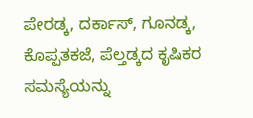ಪೇರಡ್ಕ, ದರ್ಕಾಸ್, ಗೂನಡ್ಕ, ಕೊಪ್ಪತಕಜೆ, ಪೆಲ್ತಡ್ಕದ ಕೃಷಿಕರ ಸಮಸ್ಯೆಯನ್ನು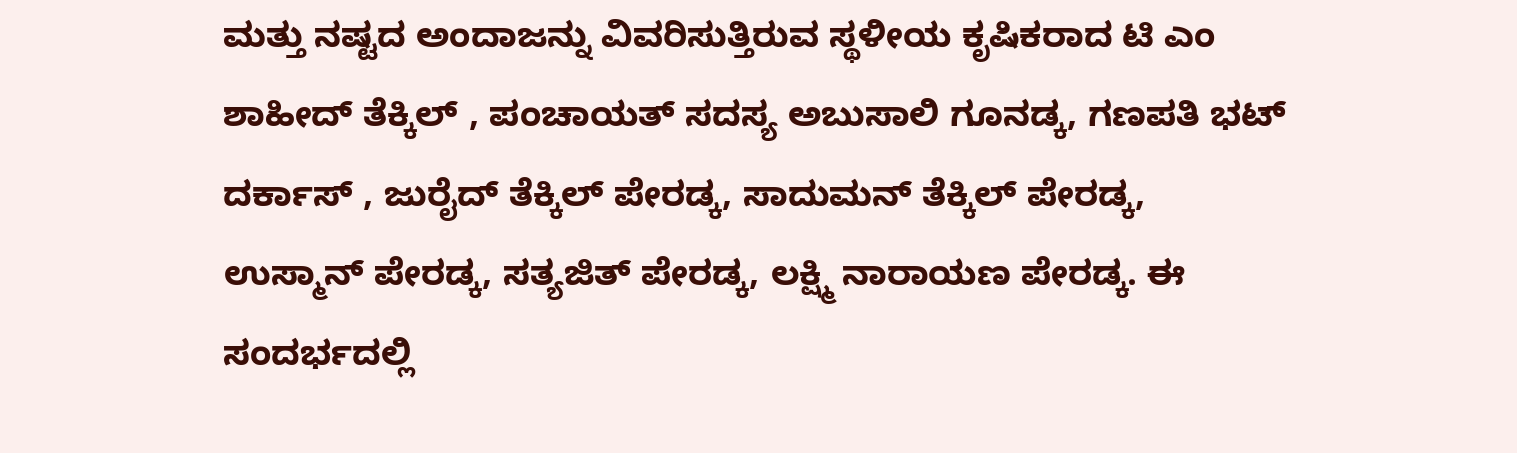ಮತ್ತು ನಷ್ಟದ ಅಂದಾಜನ್ನು ವಿವರಿಸುತ್ತಿರುವ ಸ್ಥಳೀಯ ಕೃಷಿಕರಾದ ಟಿ ಎಂ ಶಾಹೀದ್ ತೆಕ್ಕಿಲ್ , ಪಂಚಾಯತ್ ಸದಸ್ಯ ಅಬುಸಾಲಿ ಗೂನಡ್ಕ, ಗಣಪತಿ ಭಟ್ ದರ್ಕಾಸ್ , ಜುರೈದ್ ತೆಕ್ಕಿಲ್ ಪೇರಡ್ಕ, ಸಾದುಮನ್ ತೆಕ್ಕಿಲ್ ಪೇರಡ್ಕ, ಉಸ್ಮಾನ್ ಪೇರಡ್ಕ, ಸತ್ಯಜಿತ್ ಪೇರಡ್ಕ, ಲಕ್ಷ್ಮಿ ನಾರಾಯಣ ಪೇರಡ್ಕ. ಈ ಸಂದರ್ಭದಲ್ಲಿ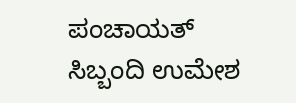ಪಂಚಾಯತ್ ಸಿಬ್ಬಂದಿ ಉಮೇಶ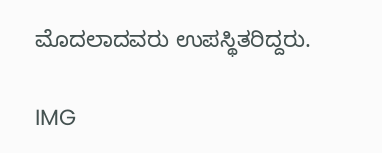ಮೊದಲಾದವರು ಉಪಸ್ಥಿತರಿದ್ದರು.

IMG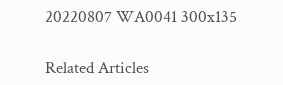20220807 WA0041 300x135

Related Articles